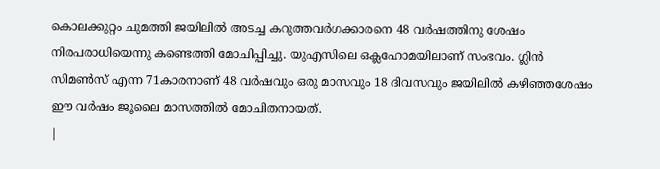കൊലക്കുറ്റം ചുമത്തി ജയിലിൽ അടച്ച കറുത്തവർഗക്കാരനെ 48 വർഷത്തിനു ശേഷം നിരപരാധിയെന്നു കണ്ടെത്തി മോചിപ്പിച്ചു. യുഎസിലെ ഒക്ലഹോമയിലാണ് സംഭവം. ഗ്ലിൻ സിമൺസ് എന്ന 71കാരനാണ് 48 വർഷവും ഒരു മാസവും 18 ദിവസവും ജയിലിൽ കഴിഞ്ഞശേഷം ഈ വർഷം ജൂലൈ മാസത്തിൽ മോചിതനായത്.
|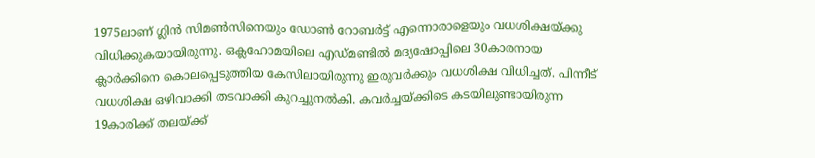1975ലാണ് ഗ്ലിൻ സിമൺസിനെയും ഡോൺ റോബർട്ട് എന്നൊരാളെയും വധശിക്ഷയ്ക്കു വിധിക്കുകയായിരുന്നു. ഒക്ലഹോമയിലെ എഡ്മണ്ടിൽ മദ്യഷോപ്പിലെ 30കാരനായ ക്ലാർക്കിനെ കൊലപ്പെടുത്തിയ കേസിലായിരുന്നു ഇരുവർക്കും വധശിക്ഷ വിധിച്ചത്. പിന്നീട് വധശിക്ഷ ഒഴിവാക്കി തടവാക്കി കുറച്ചുനൽകി. കവർച്ചയ്ക്കിടെ കടയിലുണ്ടായിരുന്ന 19കാരിക്ക് തലയ്ക്ക്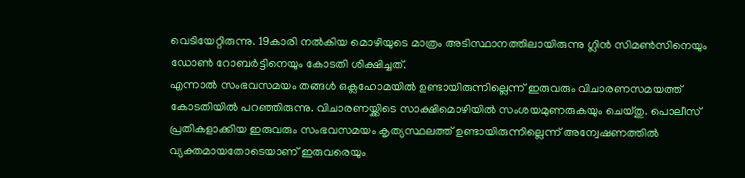വെടിയേറ്റിരുന്നു. 19കാരി നൽകിയ മൊഴിയുടെ മാത്രം അടിസ്ഥാനത്തിലായിരുന്നു ഗ്ലിൻ സിമൺസിനെയും ഡോൺ റോബർട്ടിനെയും കോടതി ശിക്ഷിച്ചത്.
എന്നാൽ സംഭവസമയം തങ്ങൾ ഒക്ലഹോമയിൽ ഉണ്ടായിരുന്നില്ലെന്ന് ഇരുവരും വിചാരണസമയത്ത് കോടതിയിൽ പറഞ്ഞിരുന്നു. വിചാരണയ്ക്കിടെ സാക്ഷിമൊഴിയിൽ സംശയമുണരുകയും ചെയ്തു. പൊലീസ് പ്രതികളാക്കിയ ഇരുവരും സംഭവസമയം കൃത്യസ്ഥലത്ത് ഉണ്ടായിരുന്നില്ലെന്ന് അന്വേഷണത്തിൽ വ്യക്തമായതോടെയാണ് ഇരുവരെയും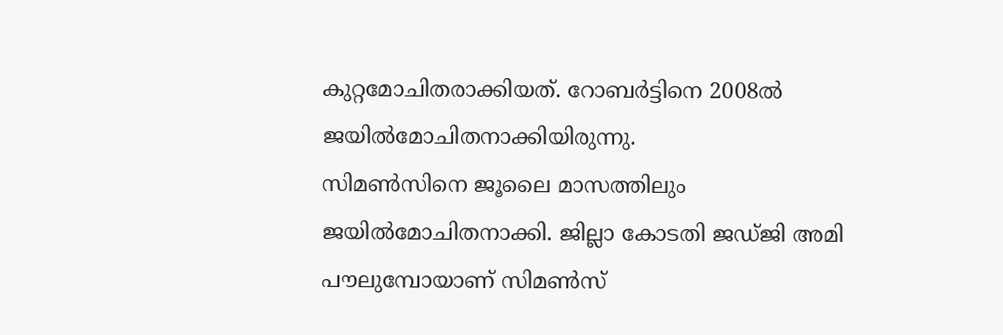കുറ്റമോചിതരാക്കിയത്. റോബർട്ടിനെ 2008ൽ ജയിൽമോചിതനാക്കിയിരുന്നു.
സിമൺസിനെ ജൂലൈ മാസത്തിലും ജയിൽമോചിതനാക്കി. ജില്ലാ കോടതി ജഡ്ജി അമി പൗലുമ്പോയാണ് സിമൺസ്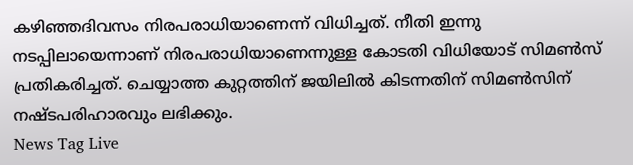കഴിഞ്ഞദിവസം നിരപരാധിയാണെന്ന് വിധിച്ചത്. നീതി ഇന്നു നടപ്പിലായെന്നാണ് നിരപരാധിയാണെന്നുള്ള കോടതി വിധിയോട് സിമൺസ് പ്രതികരിച്ചത്. ചെയ്യാത്ത കുറ്റത്തിന് ജയിലിൽ കിടന്നതിന് സിമൺസിന് നഷ്ടപരിഹാരവും ലഭിക്കും.
News Tag Live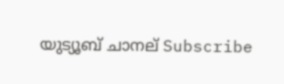യുട്യൂബ് ചാനല് Subscribe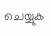ചെയ്യുക